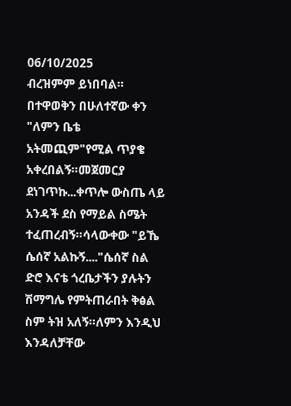06/10/2025
ብረዝምም ይነበባል።
በተዋወቅን በሁለተኛው ቀን "ለምን ቤቴ አትመጪም"የሚል ጥያቄ አቀረበልኝ።መጀመርያ ደነገጥኩ...ቀጥሎ ውስጤ ላይ አንዳች ደስ የማይል ስሜት ተፈጠረብኝ።ሳላውቀው "ይኼ ሴሰኛ አልኩኝ...."ሴሰኛ ስል ድሮ እናቴ ጎረቤታችን ያሉትን ሽማግሌ የምትጠራበት ቅፅል ስም ትዝ አለኝ።ለምን እንዲህ እንዳለቻቸው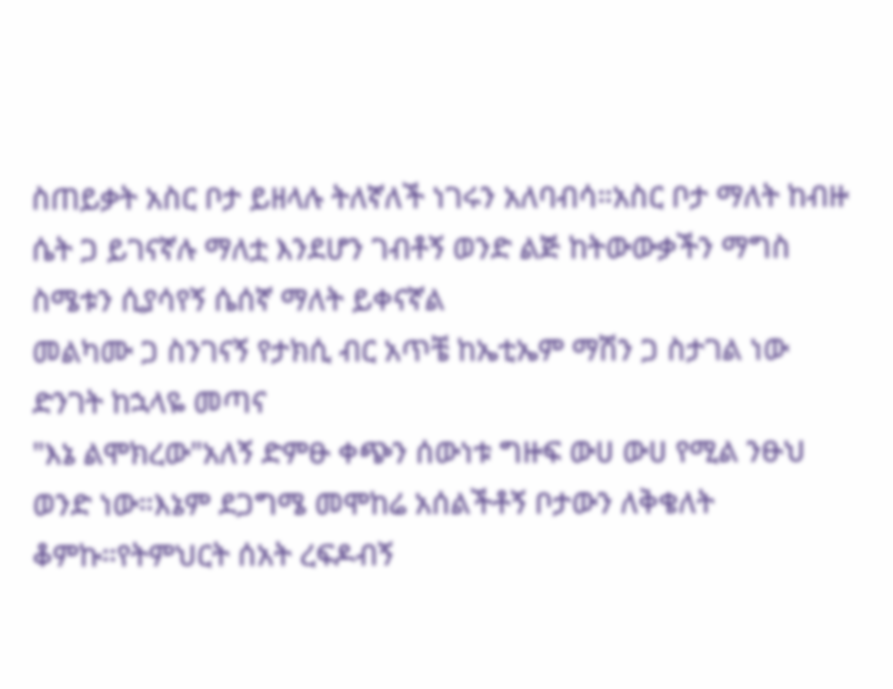ስጠይቃት አስር ቦታ ይዘላሉ ትለኛለች ነገሩን አለባብሳ።አስር ቦታ ማለት ከብዙ ሴት ጋ ይገናኛሉ ማለቷ እንደሆን ገብቶኝ ወንድ ልጅ ከትውውቃችን ማግስ ስሜቱን ሲያሳየኝ ሴሰኛ ማለት ይቀናኛል
መልካሙ ጋ ስንገናኝ የታክሲ ብር አጥቼ ከኤቲኤም ማሽን ጋ ስታገል ነው ድንገት ከኋላዬ መጣና
"እኔ ልሞክረው"አለኝ ድምፁ ቀጭን ሰውነቱ ግዙፍ ውሀ ውሀ የሚል ንፁህ ወንድ ነው።እኔም ደጋግሜ መሞከሬ አሰልችቶኝ ቦታውን ለቅቄለት ቆምኩ።የትምህርት ሰአት ረፍዶብኝ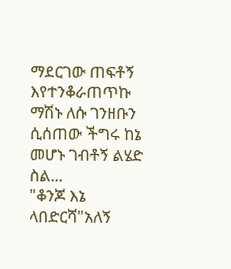ማደርገው ጠፍቶኝ እየተንቆራጠጥኩ ማሽኑ ለሱ ገንዘቡን ሲሰጠው ችግሩ ከኔ መሆኑ ገብቶኝ ልሄድ ስል...
"ቆንጆ እኔ ላበድርሻ"አለኝ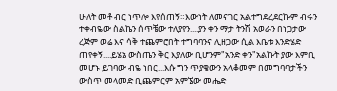ሁለት መቶ ብር ነጥሎ እየሰጠኝ።እውነት ለመናገር አልተግደረደርኩም ብሩን ተቀብዬው ስልኬን ሰጥቼው ተለያየን....ያን ቀን ማታ ትንሽ አወራን በነጋታው ረጅም ወሬ እና ሳቅ ተጨምሮበት ተግባባንና ሊዘጋው ሲል እቤቱ እንድሄድ ጠየቀኝ....ይሄኔ ውስጤን ቅር እያለው ቢሆንም"አንድ ቀን"አልኩት ያው እምቢ መሆኑ ይገባው ብዬ ነበር...እሱ ግን ጥያቄውን አላቆመም በመግባባታችን ውስጥ መላመድ ቢጨምርም አምኜው መሔድ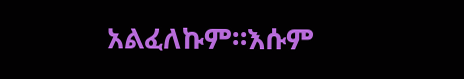አልፈለኩም።እሱም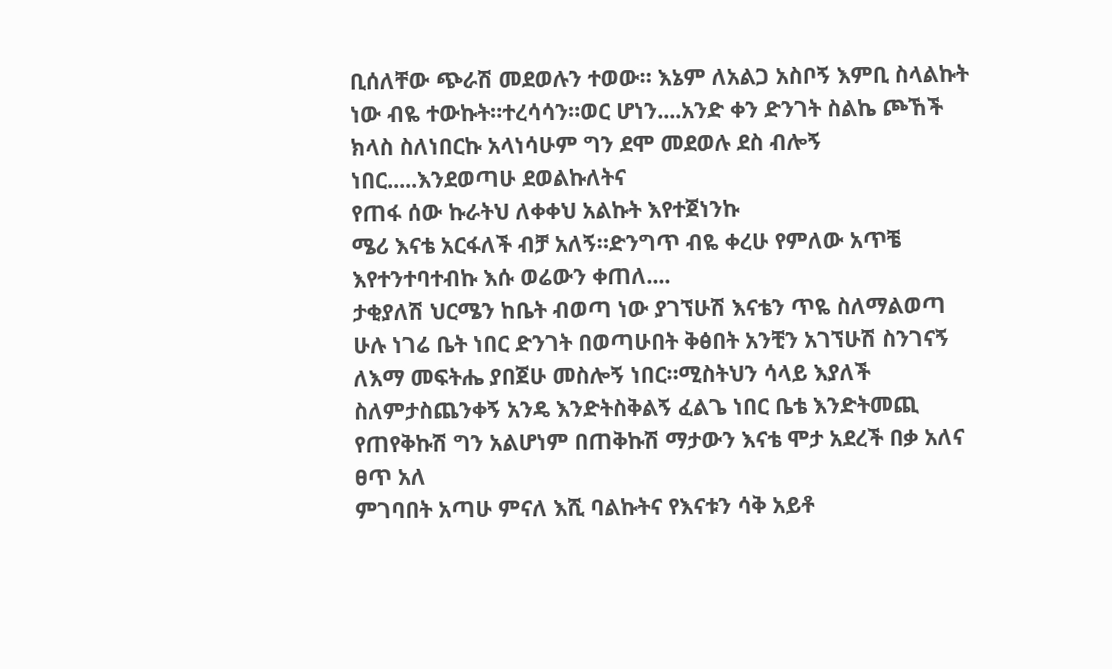ቢሰለቸው ጭራሽ መደወሉን ተወው። እኔም ለአልጋ አስቦኝ እምቢ ስላልኩት ነው ብዬ ተውኩት።ተረሳሳን።ወር ሆነን....አንድ ቀን ድንገት ስልኬ ጮኸች ክላስ ስለነበርኩ አላነሳሁም ግን ደሞ መደወሉ ደስ ብሎኝ ነበር.....እንደወጣሁ ደወልኩለትና
የጠፋ ሰው ኩራትህ ለቀቀህ አልኩት እየተጀነንኩ
ሜሪ እናቴ አርፋለች ብቻ አለኝ።ድንግጥ ብዬ ቀረሁ የምለው አጥቼ እየተንተባተብኩ እሱ ወሬውን ቀጠለ....
ታቂያለሽ ህርሜን ከቤት ብወጣ ነው ያገኘሁሽ እናቴን ጥዬ ስለማልወጣ ሁሉ ነገሬ ቤት ነበር ድንገት በወጣሁበት ቅፅበት አንቺን አገኘሁሽ ስንገናኝ ለእማ መፍትሔ ያበጀሁ መስሎኝ ነበር።ሚስትህን ሳላይ እያለች ስለምታስጨንቀኝ አንዴ እንድትስቅልኝ ፈልጌ ነበር ቤቴ እንድትመጪ የጠየቅኩሽ ግን አልሆነም በጠቅኩሽ ማታውን እናቴ ሞታ አደረች በቃ አለና ፀጥ አለ
ምገባበት አጣሁ ምናለ እሺ ባልኩትና የእናቱን ሳቅ አይቶ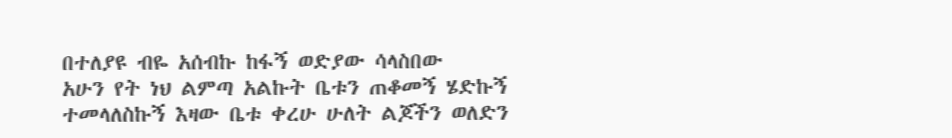በተለያዩ ብዬ አሰብኩ ከፋኝ ወድያው ሳላስበው
አሁን የት ነህ ልምጣ አልኩት ቤቱን ጠቆመኝ ሄድኩኝ ተመላለስኩኝ እዛው ቤቱ ቀረሁ ሁለት ልጆችን ወለድን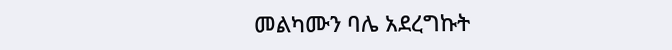መልካሙን ባሌ አደረግኩት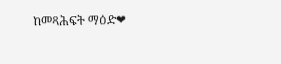ከመጻሕፍት ማዕድ❤